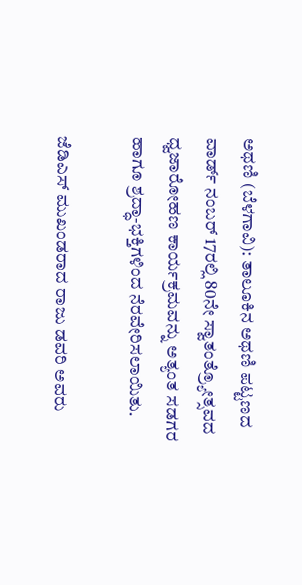ಅಥಣಿ (ಬೆಳಗಾವಿ): ತಾಲೂಕಿನ ಅಥಣಿ ಪಟ್ಟಣದ ವಾರ್ಡ್ ನಂಬರ್ 17ರಲ್ಲಿ 80ನೇ ಸ್ವಾತಂತ್ರ್ಯೋತ್ಸವದ ಧ್ವಜಾರೋಹಣ ಕಾರ್ಯಕ್ರಮವನ್ನು ಅತ್ಯಂತ ಸಡಗರ ಹಾಗೂ ಶ್ರದ್ಧಾ-ಭಕ್ತಿಗಳಿಂದ ನೆರವೇರಿಸಲಾಯಿತು.

ಜೆಡಿಎಸ್ ಮುಖಂಡರಾದ ರಾಜು ಡವರಿ ಅವರು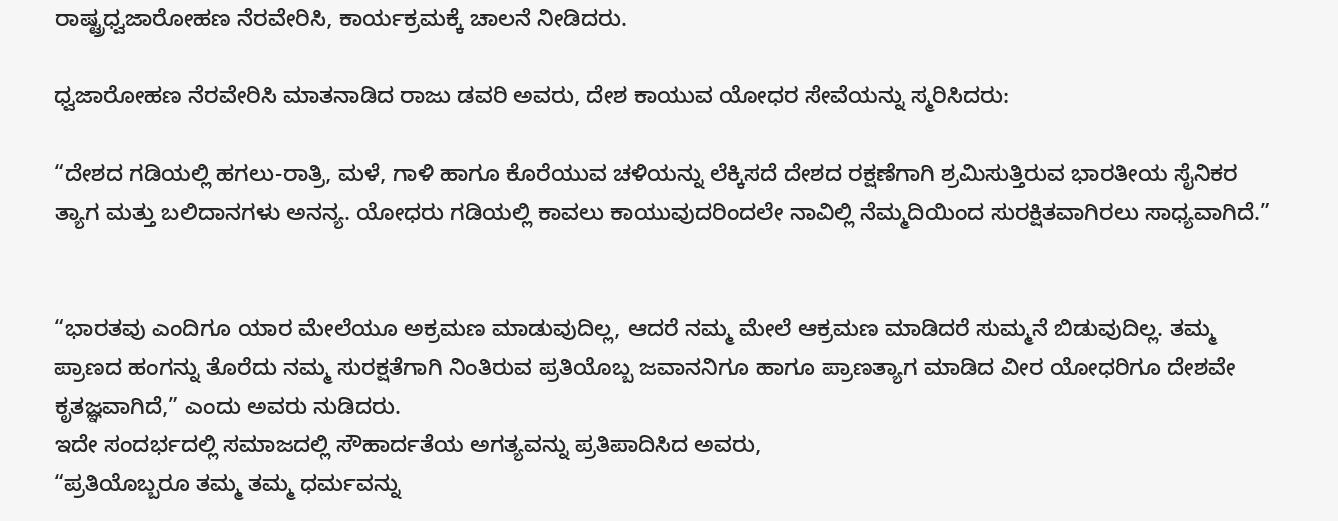ರಾಷ್ಟ್ರಧ್ವಜಾರೋಹಣ ನೆರವೇರಿಸಿ, ಕಾರ್ಯಕ್ರಮಕ್ಕೆ ಚಾಲನೆ ನೀಡಿದರು.

ಧ್ವಜಾರೋಹಣ ನೆರವೇರಿಸಿ ಮಾತನಾಡಿದ ರಾಜು ಡವರಿ ಅವರು, ದೇಶ ಕಾಯುವ ಯೋಧರ ಸೇವೆಯನ್ನು ಸ್ಮರಿಸಿದರು:

“ದೇಶದ ಗಡಿಯಲ್ಲಿ ಹಗಲು-ರಾತ್ರಿ, ಮಳೆ, ಗಾಳಿ ಹಾಗೂ ಕೊರೆಯುವ ಚಳಿಯನ್ನು ಲೆಕ್ಕಿಸದೆ ದೇಶದ ರಕ್ಷಣೆಗಾಗಿ ಶ್ರಮಿಸುತ್ತಿರುವ ಭಾರತೀಯ ಸೈನಿಕರ ತ್ಯಾಗ ಮತ್ತು ಬಲಿದಾನಗಳು ಅನನ್ಯ. ಯೋಧರು ಗಡಿಯಲ್ಲಿ ಕಾವಲು ಕಾಯುವುದರಿಂದಲೇ ನಾವಿಲ್ಲಿ ನೆಮ್ಮದಿಯಿಂದ ಸುರಕ್ಷಿತವಾಗಿರಲು ಸಾಧ್ಯವಾಗಿದೆ.”


“ಭಾರತವು ಎಂದಿಗೂ ಯಾರ ಮೇಲೆಯೂ ಅಕ್ರಮಣ ಮಾಡುವುದಿಲ್ಲ, ಆದರೆ ನಮ್ಮ ಮೇಲೆ ಆಕ್ರಮಣ ಮಾಡಿದರೆ ಸುಮ್ಮನೆ ಬಿಡುವುದಿಲ್ಲ. ತಮ್ಮ ಪ್ರಾಣದ ಹಂಗನ್ನು ತೊರೆದು ನಮ್ಮ ಸುರಕ್ಷತೆಗಾಗಿ ನಿಂತಿರುವ ಪ್ರತಿಯೊಬ್ಬ ಜವಾನನಿಗೂ ಹಾಗೂ ಪ್ರಾಣತ್ಯಾಗ ಮಾಡಿದ ವೀರ ಯೋಧರಿಗೂ ದೇಶವೇ ಕೃತಜ್ಞವಾಗಿದೆ,” ಎಂದು ಅವರು ನುಡಿದರು.
ಇದೇ ಸಂದರ್ಭದಲ್ಲಿ ಸಮಾಜದಲ್ಲಿ ಸೌಹಾರ್ದತೆಯ ಅಗತ್ಯವನ್ನು ಪ್ರತಿಪಾದಿಸಿದ ಅವರು,
“ಪ್ರತಿಯೊಬ್ಬರೂ ತಮ್ಮ ತಮ್ಮ ಧರ್ಮವನ್ನು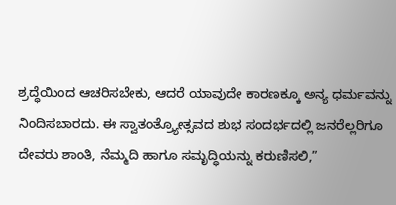ಶ್ರದ್ಧೆಯಿಂದ ಆಚರಿಸಬೇಕು, ಆದರೆ ಯಾವುದೇ ಕಾರಣಕ್ಕೂ ಅನ್ಯ ಧರ್ಮವನ್ನು ನಿಂದಿಸಬಾರದು. ಈ ಸ್ವಾತಂತ್ರ್ಯೋತ್ಸವದ ಶುಭ ಸಂದರ್ಭದಲ್ಲಿ ಜನರೆಲ್ಲರಿಗೂ ದೇವರು ಶಾಂತಿ, ನೆಮ್ಮದಿ ಹಾಗೂ ಸಮೃದ್ಧಿಯನ್ನು ಕರುಣಿಸಲಿ,”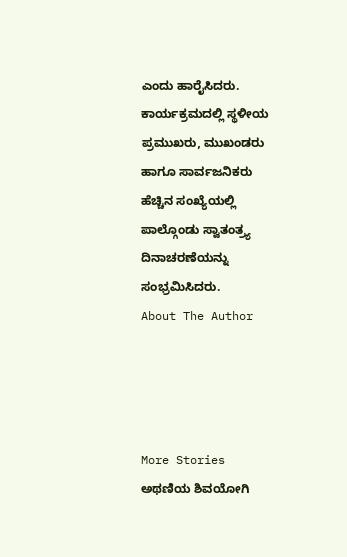ಎಂದು ಹಾರೈಸಿದರು.
ಕಾರ್ಯಕ್ರಮದಲ್ಲಿ ಸ್ಥಳೀಯ ಪ್ರಮುಖರು, ಮುಖಂಡರು ಹಾಗೂ ಸಾರ್ವಜನಿಕರು ಹೆಚ್ಚಿನ ಸಂಖ್ಯೆಯಲ್ಲಿ ಪಾಲ್ಗೊಂಡು ಸ್ವಾತಂತ್ರ್ಯ ದಿನಾಚರಣೆಯನ್ನು ಸಂಭ್ರಮಿಸಿದರು.
About The Author




More Stories
ಅಥಣಿಯ ಶಿವಯೋಗಿ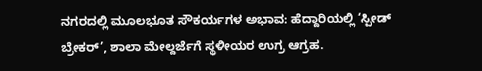ನಗರದಲ್ಲಿ ಮೂಲಭೂತ ಸೌಕರ್ಯಗಳ ಅಭಾವ: ಹೆದ್ದಾರಿಯಲ್ಲಿ ‘ಸ್ಪೀಡ್ ಬ್ರೇಕರ್’, ಶಾಲಾ ಮೇಲ್ದರ್ಜೆಗೆ ಸ್ಥಳೀಯರ ಉಗ್ರ ಆಗ್ರಹ.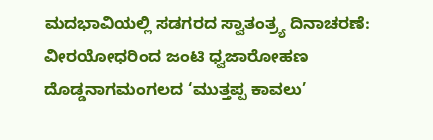ಮದಭಾವಿಯಲ್ಲಿ ಸಡಗರದ ಸ್ವಾತಂತ್ರ್ಯ ದಿನಾಚರಣೆ: ವೀರಯೋಧರಿಂದ ಜಂಟಿ ಧ್ವಜಾರೋಹಣ
ದೊಡ್ಡನಾಗಮಂಗಲದ ‘ಮುತ್ತಪ್ಪ ಕಾವಲು’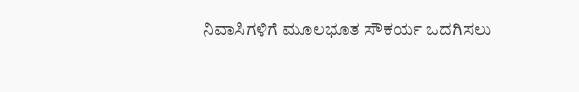ನಿವಾಸಿಗಳಿಗೆ ಮೂಲಭೂತ ಸೌಕರ್ಯ ಒದಗಿಸಲು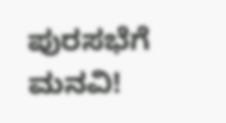ಪುರಸಭೆಗೆ ಮನವಿ!